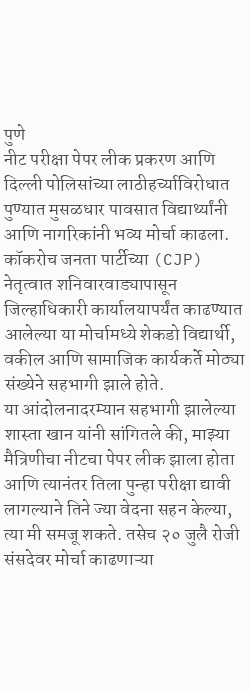पुणे
नीट परीक्षा पेपर लीक प्रकरण आणि दिल्ली पोलिसांच्या लाठीहर्च्याविरोधात पुण्यात मुसळधार पावसात विद्यार्थ्यांनी आणि नागरिकांनी भव्य मोर्चा काढला. कॉकरोच जनता पार्टीच्या (CJP) नेतृत्वात शनिवारवाड्यापासून जिल्हाधिकारी कार्यालयापर्यंत काढण्यात आलेल्या या मोर्चामध्ये शेकडो विद्यार्थी, वकील आणि सामाजिक कार्यकर्ते मोठ्या संख्येने सहभागी झाले होते.
या आंदोलनादरम्यान सहभागी झालेल्या शास्ता खान यांनी सांगितले की, माझ्या मैत्रिणीचा नीटचा पेपर लीक झाला होता आणि त्यानंतर तिला पुन्हा परीक्षा द्यावी लागल्याने तिने ज्या वेदना सहन केल्या, त्या मी समजू शकते. तसेच २० जुलै रोजी संसदेवर मोर्चा काढणाऱ्या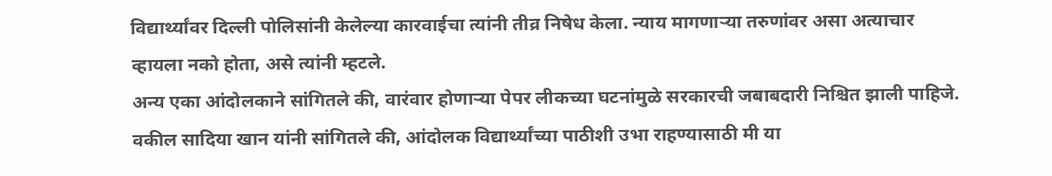विद्यार्थ्यांवर दिल्ली पोलिसांनी केलेल्या कारवाईचा त्यांनी तीव्र निषेध केला. न्याय मागणाऱ्या तरुणांवर असा अत्याचार व्हायला नको होता, असे त्यांनी म्हटले.
अन्य एका आंदोलकाने सांगितले की, वारंवार होणाऱ्या पेपर लीकच्या घटनांमुळे सरकारची जबाबदारी निश्चित झाली पाहिजे. वकील सादिया खान यांनी सांगितले की, आंदोलक विद्यार्थ्यांच्या पाठीशी उभा राहण्यासाठी मी या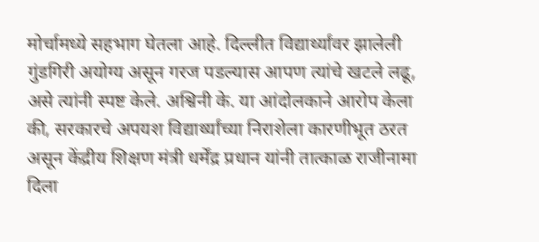मोर्चामध्ये सहभाग घेतला आहे. दिल्लीत विद्यार्थ्यांवर झालेली गुंडगिरी अयोग्य असून गरज पडल्यास आपण त्यांचे खटले लढू, असे त्यांनी स्पष्ट केले. अश्विनी के. या आंदोलकाने आरोप केला की, सरकारचे अपयश विद्यार्थ्यांच्या निराशेला कारणीभूत ठरत असून केंद्रीय शिक्षण मंत्री धर्मेंद्र प्रधान यांनी तात्काळ राजीनामा दिला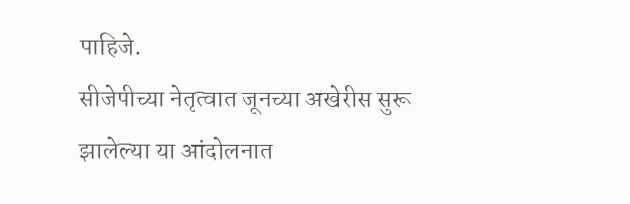पाहिजे.
सीजेपीच्या नेतृत्वात जूनच्या अखेरीस सुरू झालेल्या या आंदोलनात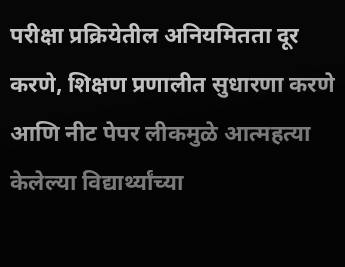परीक्षा प्रक्रियेतील अनियमितता दूर करणे, शिक्षण प्रणालीत सुधारणा करणे आणि नीट पेपर लीकमुळे आत्महत्या केलेल्या विद्यार्थ्यांच्या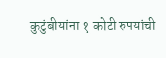कुटुंबीयांना १ कोटी रुपयांची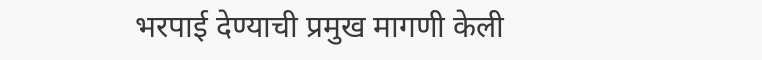भरपाई देण्याची प्रमुख मागणी केली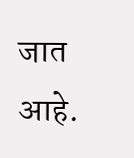जात आहे.